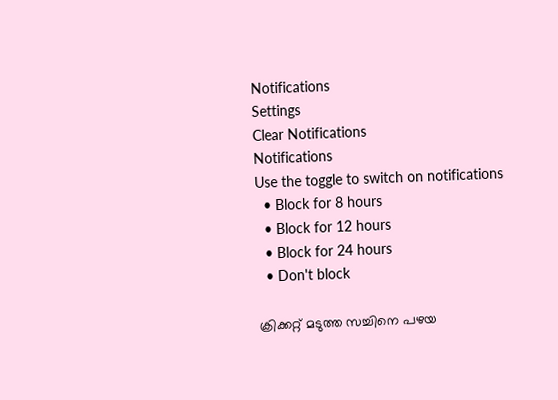Notifications
Settings
Clear Notifications
Notifications
Use the toggle to switch on notifications
  • Block for 8 hours
  • Block for 12 hours
  • Block for 24 hours
  • Don't block

ക്രിക്കറ്റ് മടുത്ത സച്ചിനെ പഴയ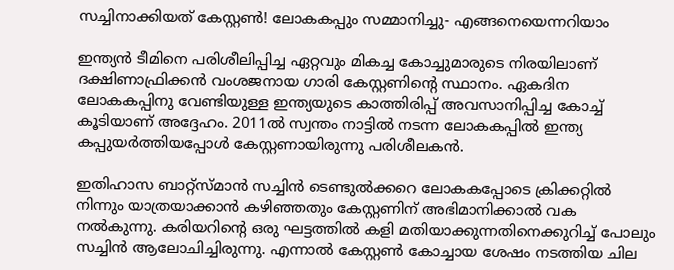സച്ചിനാക്കിയത് കേസ്റ്റണ്‍! ലോകകപ്പും സമ്മാനിച്ചു- എങ്ങനെയെന്നറിയാം

ഇന്ത്യന്‍ ടീമിനെ പരിശീലിപ്പിച്ച ഏറ്റവും മികച്ച കോച്ചുമാരുടെ നിരയിലാണ് ദക്ഷിണാഫ്രിക്കന്‍ വംശജനായ ഗാരി കേസ്റ്റണിന്റെ സ്ഥാനം. ഏകദിന ലോകകപ്പിനു വേണ്ടിയുള്ള ഇന്ത്യയുടെ കാത്തിരിപ്പ് അവസാനിപ്പിച്ച കോച്ച് കൂടിയാണ് അദ്ദേഹം. 2011ല്‍ സ്വന്തം നാട്ടില്‍ നടന്ന ലോകകപ്പില്‍ ഇന്ത്യ കപ്പുയര്‍ത്തിയപ്പോള്‍ കേസ്റ്റണായിരുന്നു പരിശീലകന്‍.

ഇതിഹാസ ബാറ്റ്‌സ്മാന്‍ സച്ചിന്‍ ടെണ്ടുല്‍ക്കറെ ലോകകപ്പോടെ ക്രിക്കറ്റില്‍ നിന്നും യാത്രയാക്കാന്‍ കഴിഞ്ഞതും കേസ്റ്റണിന് അഭിമാനിക്കാല്‍ വക നല്‍കുന്നു. കരിയറിന്റെ ഒരു ഘട്ടത്തില്‍ കളി മതിയാക്കുന്നതിനെക്കുറിച്ച് പോലും സച്ചിന്‍ ആലോചിച്ചിരുന്നു. എന്നാല്‍ കേസ്റ്റണ്‍ കോച്ചായ ശേഷം നടത്തിയ ചില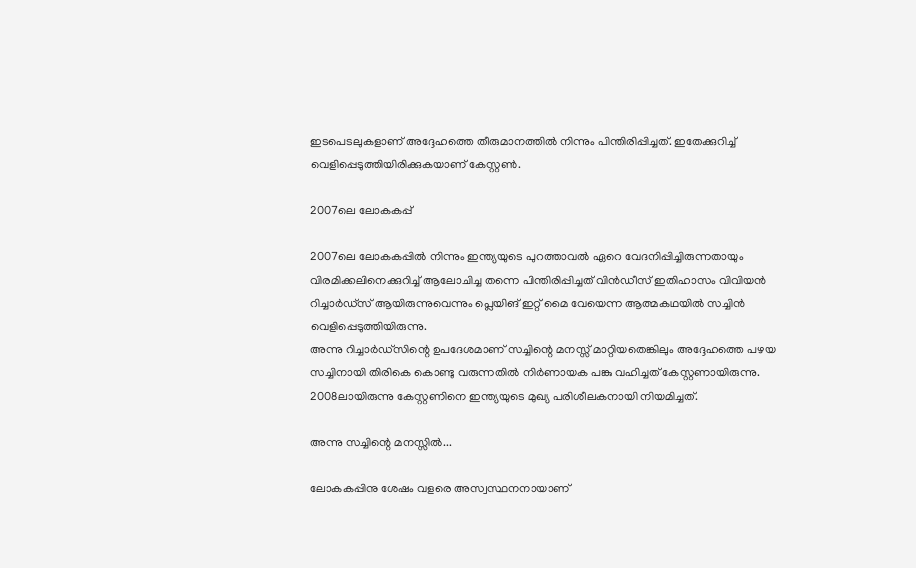ഇടപെടലുകളാണ് അദ്ദേഹത്തെ തീരുമാനത്തില്‍ നിന്നും പിന്തിരിപ്പിച്ചത്. ഇതേക്കുറിച്ച് വെളിപ്പെടുത്തിയിരിക്കുകയാണ് കേസ്റ്റണ്‍.

2007ലെ ലോകകപ്പ്

2007ലെ ലോകകപ്പില്‍ നിന്നും ഇന്ത്യയുടെ പുറത്താവല്‍ ഏറെ വേദനിപ്പിച്ചിരുന്നതായും വിരമിക്കലിനെക്കുറിച്ച് ആലോചിച്ച തന്നെ പിന്തിരിപ്പിച്ചത് വിന്‍ഡീസ് ഇതിഹാസം വിവിയന്‍ റിച്ചാര്‍ഡ്‌സ് ആയിരുന്നുവെന്നും പ്ലെയിങ് ഇറ്റ് മൈ വേയെന്ന ആത്മകഥയില്‍ സച്ചിന്‍ വെളിപ്പെടുത്തിയിരുന്നു.
അന്നു റിച്ചാര്‍ഡ്‌സിന്റെ ഉപദേശമാണ് സച്ചിന്റെ മനസ്സ് മാറ്റിയതെങ്കിലും അദ്ദേഹത്തെ പഴയ സച്ചിനായി തിരികെ കൊണ്ടു വരുന്നതില്‍ നിര്‍ണായക പങ്കു വഹിച്ചത് കേസ്റ്റണായിരുന്നു. 2008ലായിരുന്നു കേസ്റ്റണിനെ ഇന്ത്യയുടെ മുഖ്യ പരിശീലകനായി നിയമിച്ചത്.

അന്നു സച്ചിന്റെ മനസ്സില്‍...

ലോകകപ്പിനു ശേഷം വളരെ അസ്വസ്ഥനനായാണ്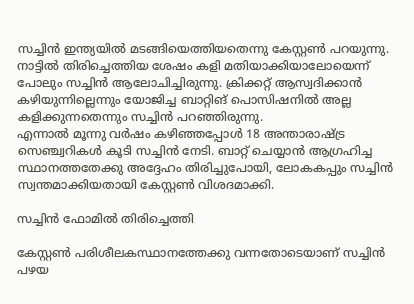സച്ചിന്‍ ഇന്ത്യയില്‍ മടങ്ങിയെത്തിയതെന്നു കേസ്റ്റണ്‍ പറയുന്നു. നാട്ടില്‍ തിരിച്ചെത്തിയ ശേഷം കളി മതിയാക്കിയാലോയെന്ന് പോലും സച്ചിന്‍ ആലോചിച്ചിരുന്നു. ക്രിക്കറ്റ് ആസ്വദിക്കാന്‍ കഴിയുന്നില്ലെന്നും യോജിച്ച ബാറ്റിങ് പൊസിഷനില്‍ അല്ല കളിക്കുന്നതെന്നും സച്ചിന്‍ പറഞ്ഞിരുന്നു.
എന്നാല്‍ മൂന്നു വര്‍ഷം കഴിഞ്ഞപ്പോള്‍ 18 അന്താരാഷ്ട്ര സെഞ്ച്വറികള്‍ കൂടി സച്ചിന്‍ നേടി. ബാറ്റ് ചെയ്യാന്‍ ആഗ്രഹിച്ച സ്ഥാനത്തതേക്കു അദ്ദേഹം തിരിച്ചുപോയി, ലോകകപ്പും സച്ചിന്‍ സ്വന്തമാക്കിയതായി കേസ്റ്റണ്‍ വിശദമാക്കി.

സച്ചിന്‍ ഫോമില്‍ തിരിച്ചെത്തി

കേസ്റ്റണ്‍ പരിശീലകസ്ഥാനത്തേക്കു വന്നതോടെയാണ് സച്ചിന്‍ പഴയ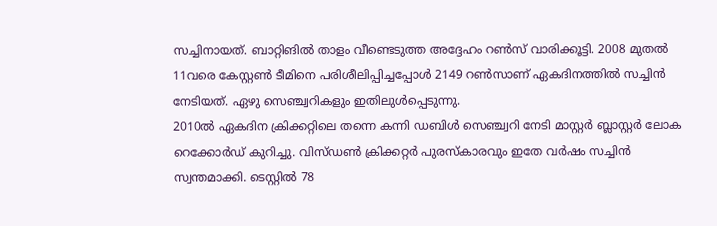സച്ചിനായത്. ബാറ്റിങില്‍ താളം വീണ്ടെടുത്ത അദ്ദേഹം റണ്‍സ് വാരിക്കൂട്ടി. 2008 മുതല്‍ 11വരെ കേസ്റ്റണ്‍ ടീമിനെ പരിശീലിപ്പിച്ചപ്പോള്‍ 2149 റണ്‍സാണ് ഏകദിനത്തില്‍ സച്ചിന്‍ നേടിയത്. ഏഴു സെഞ്ച്വറികളും ഇതിലുള്‍പ്പെടുന്നു.
2010ല്‍ ഏകദിന ക്രിക്കറ്റിലെ തന്നെ കന്നി ഡബിള്‍ സെഞ്ച്വറി നേടി മാസ്റ്റര്‍ ബ്ലാസ്റ്റര്‍ ലോക റെക്കോര്‍ഡ് കുറിച്ചു. വിസ്ഡണ്‍ ക്രിക്കറ്റര്‍ പുരസ്‌കാരവും ഇതേ വര്‍ഷം സച്ചിന്‍ സ്വന്തമാക്കി. ടെസ്റ്റില്‍ 78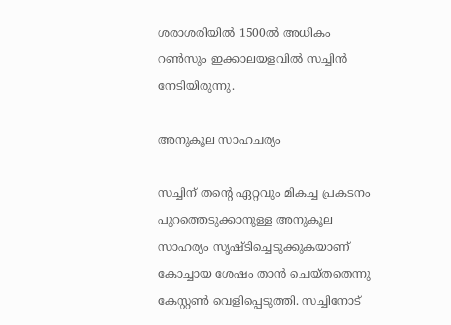ശരാശരിയില്‍ 1500ല്‍ അധികം റണ്‍സും ഇക്കാലയളവില്‍ സച്ചിന്‍ നേടിയിരുന്നു.

അനുകൂല സാഹചര്യം

സച്ചിന് തന്റെ ഏറ്റവും മികച്ച പ്രകടനം പുറത്തെടുക്കാനുള്ള അനുകൂല സാഹര്യം സൃഷ്ടിച്ചെടുക്കുകയാണ് കോച്ചായ ശേഷം താന്‍ ചെയ്തതെന്നു കേസ്റ്റണ്‍ വെളിപ്പെടുത്തി. സച്ചിനോട്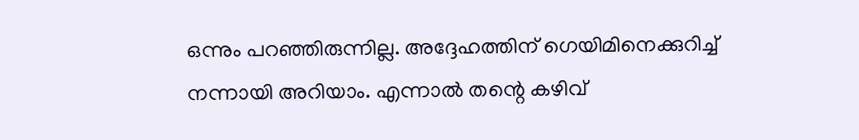ഒന്നും പറഞ്ഞിരുന്നില്ല. അദ്ദേഹത്തിന് ഗെയിമിനെക്കുറിച്ച് നന്നായി അറിയാം. എന്നാല്‍ തന്റെ കഴിവ്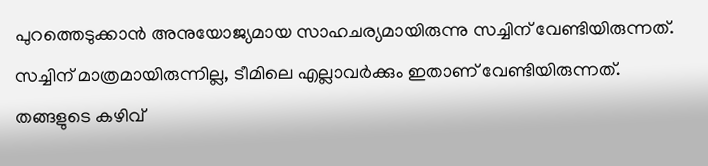പുറത്തെടുക്കാന്‍ അനുയോജ്യമായ സാഹചര്യമായിരുന്നു സച്ചിന് വേണ്ടിയിരുന്നത്. സച്ചിന് മാത്രമായിരുന്നില്ല, ടീമിലെ എല്ലാവര്‍ക്കും ഇതാണ് വേണ്ടിയിരുന്നത്. തങ്ങളുടെ കഴിവ്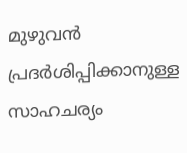മുഴുവന്‍ പ്രദര്‍ശിപ്പിക്കാനുള്ള സാഹചര്യം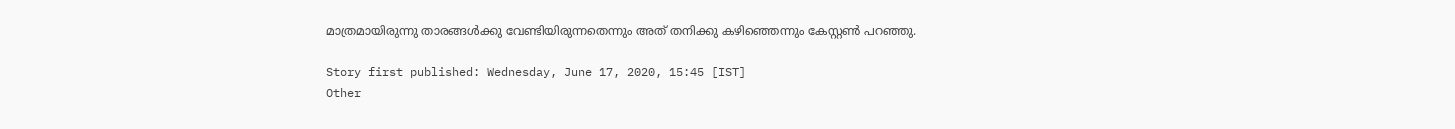മാത്രമായിരുന്നു താരങ്ങള്‍ക്കു വേണ്ടിയിരുന്നതെന്നും അത് തനിക്കു കഴിഞ്ഞെന്നും കേസ്റ്റണ്‍ പറഞ്ഞു.

Story first published: Wednesday, June 17, 2020, 15:45 [IST]
Other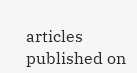articles published on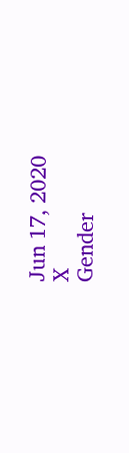Jun 17, 2020
X
Gender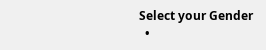Select your Gender
  •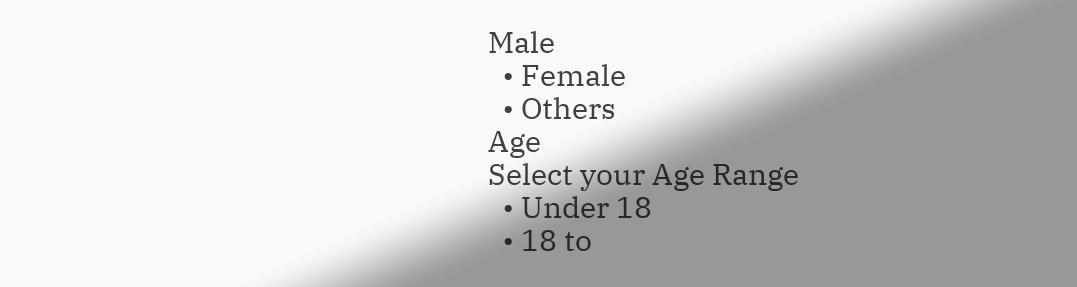Male
  • Female
  • Others
Age
Select your Age Range
  • Under 18
  • 18 to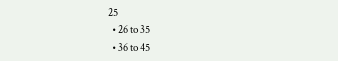25
  • 26 to 35
  • 36 to 45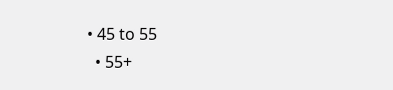• 45 to 55
  • 55+